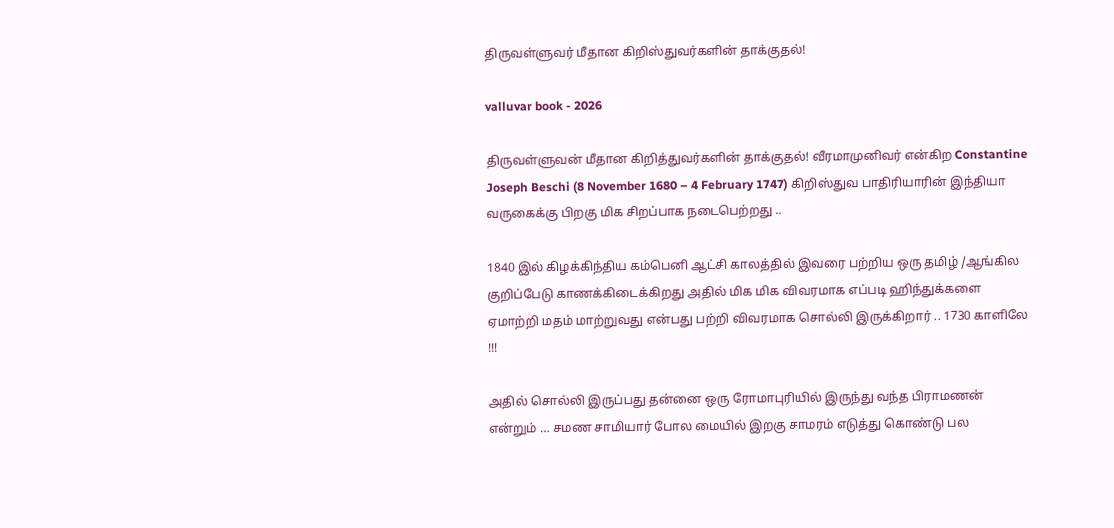திருவள்ளுவர் மீதான கிறிஸ்துவர்களின் தாக்குதல்!

valluvar book - 2026

திருவள்ளுவன் மீதான கிறித்துவர்களின் தாக்குதல்! வீரமாமுனிவர் என்கிற Constantine Joseph Beschi (8 November 1680 – 4 February 1747) கிறிஸ்துவ பாதிரியாரின் இந்தியா வருகைக்கு பிறகு மிக சிறப்பாக நடைபெற்றது ..

1840 இல் கிழக்கிந்திய கம்பெனி ஆட்சி காலத்தில் இவரை பற்றிய ஒரு தமிழ் /ஆங்கில குறிப்பேடு காணக்கிடைக்கிறது அதில் மிக மிக விவரமாக எப்படி ஹிந்துக்களை ஏமாற்றி மதம் மாற்றுவது என்பது பற்றி விவரமாக சொல்லி இருக்கிறார் .. 1730 காளிலே !!!

அதில் சொல்லி இருப்பது தன்னை ஒரு ரோமாபுரியில் இருந்து வந்த பிராமணன் என்றும் … சமண சாமியார் போல மையில் இறகு சாமரம் எடுத்து கொண்டு பல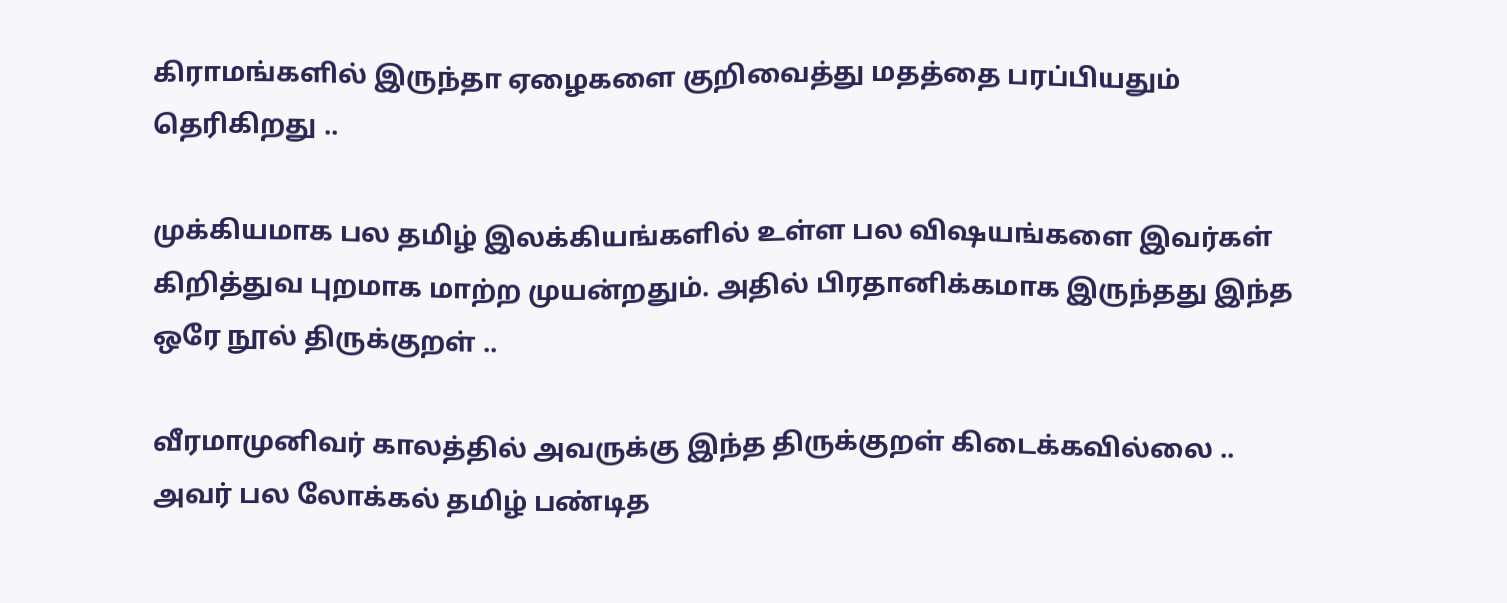கிராமங்களில் இருந்தா ஏழைகளை குறிவைத்து மதத்தை பரப்பியதும் தெரிகிறது ..

முக்கியமாக பல தமிழ் இலக்கியங்களில் உள்ள பல விஷயங்களை இவர்கள் கிறித்துவ புறமாக மாற்ற முயன்றதும். அதில் பிரதானிக்கமாக இருந்தது இந்த ஒரே நூல் திருக்குறள் ..

வீரமாமுனிவர் காலத்தில் அவருக்கு இந்த திருக்குறள் கிடைக்கவில்லை .. அவர் பல லோக்கல் தமிழ் பண்டித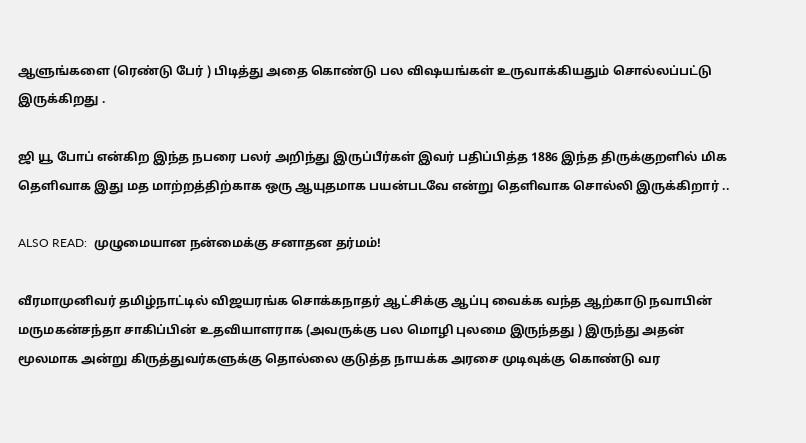ஆளுங்களை (ரெண்டு பேர் ) பிடித்து அதை கொண்டு பல விஷயங்கள் உருவாக்கியதும் சொல்லப்பட்டு இருக்கிறது .

ஜி யூ போப் என்கிற இந்த நபரை பலர் அறிந்து இருப்பீர்கள் இவர் பதிப்பித்த 1886 இந்த திருக்குறளில் மிக தெளிவாக இது மத மாற்றத்திற்காக ஒரு ஆயுதமாக பயன்படவே என்று தெளிவாக சொல்லி இருக்கிறார் ..

ALSO READ:  முழுமையான நன்மைக்கு சனாதன தர்மம்!

வீரமாமுனிவர் தமிழ்நாட்டில் விஜயரங்க சொக்கநாதர் ஆட்சிக்கு ஆப்பு வைக்க வந்த ஆற்காடு நவாபின் மருமகன்சந்தா சாகிப்பின் உதவியாளராக (அவருக்கு பல மொழி புலமை இருந்தது ) இருந்து அதன் மூலமாக அன்று கிருத்துவர்களுக்கு தொல்லை குடுத்த நாயக்க அரசை முடிவுக்கு கொண்டு வர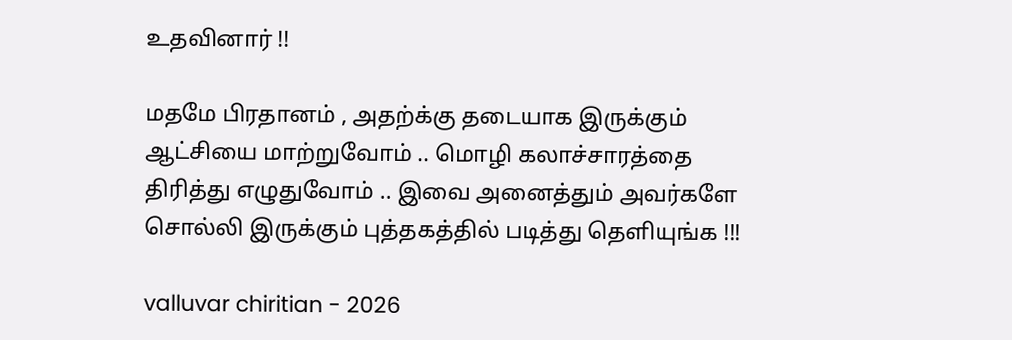உதவினார் !!

மதமே பிரதானம் , அதற்க்கு தடையாக இருக்கும் ஆட்சியை மாற்றுவோம் .. மொழி கலாச்சாரத்தை திரித்து எழுதுவோம் .. இவை அனைத்தும் அவர்களே சொல்லி இருக்கும் புத்தகத்தில் படித்து தெளியுங்க !!!

valluvar chiritian - 2026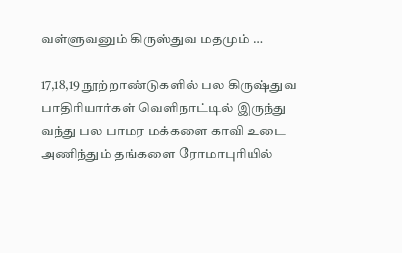வள்ளுவனும் கிருஸ்துவ மதமும் …

17,18,19 நூற்றாண்டுகளில் பல கிருஷ்துவ பாதிரியார்கள் வெளிநாட்டில் இருந்து வந்து பல பாமர மக்களை காவி உடை அணிந்தும் தங்களை ரோமாபுரியில்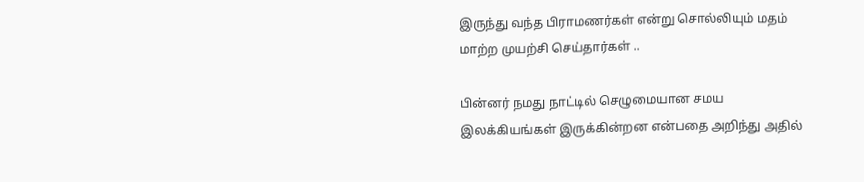இருந்து வந்த பிராமணர்கள் என்று சொல்லியும் மதம் மாற்ற முயற்சி செய்தார்கள் ..

பின்னர் நமது நாட்டில் செழுமையான சமய இலக்கியங்கள் இருக்கின்றன என்பதை அறிந்து அதில்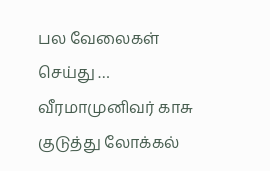பல வேலைகள் செய்து … வீரமாமுனிவர் காசு குடுத்து லோக்கல்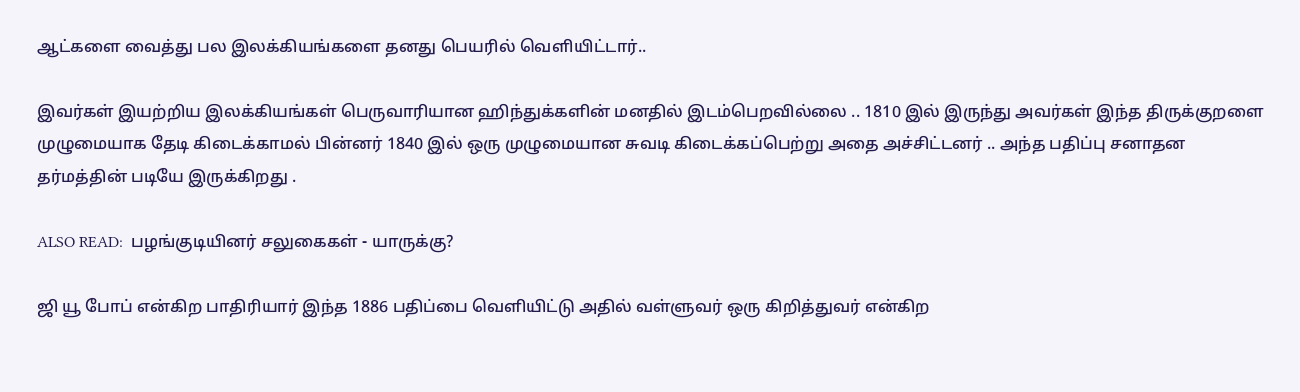ஆட்களை வைத்து பல இலக்கியங்களை தனது பெயரில் வெளியிட்டார்..

இவர்கள் இயற்றிய இலக்கியங்கள் பெருவாரியான ஹிந்துக்களின் மனதில் இடம்பெறவில்லை .. 1810 இல் இருந்து அவர்கள் இந்த திருக்குறளை முழுமையாக தேடி கிடைக்காமல் பின்னர் 1840 இல் ஒரு முழுமையான சுவடி கிடைக்கப்பெற்று அதை அச்சிட்டனர் .. அந்த பதிப்பு சனாதன தர்மத்தின் படியே இருக்கிறது .

ALSO READ:  பழங்குடியினர் சலுகைகள் - யாருக்கு?

ஜி யூ போப் என்கிற பாதிரியார் இந்த 1886 பதிப்பை வெளியிட்டு அதில் வள்ளுவர் ஒரு கிறித்துவர் என்கிற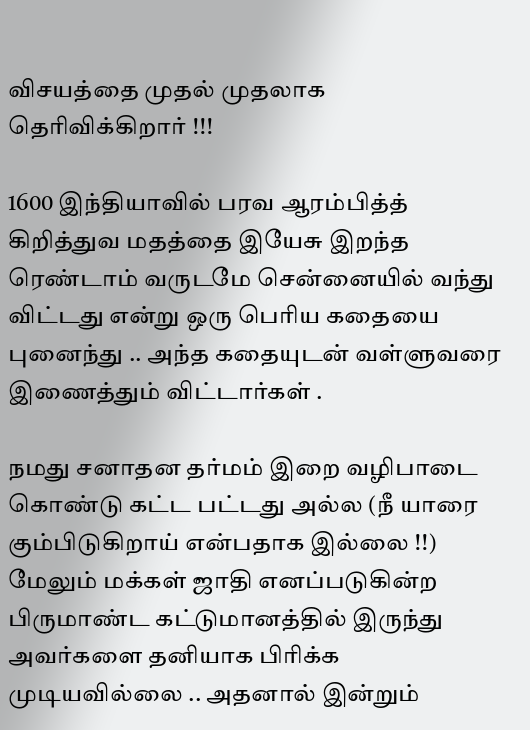விசயத்தை முதல் முதலாக தெரிவிக்கிறார் !!!

1600 இந்தியாவில் பரவ ஆரம்பித்த் கிறித்துவ மதத்தை இயேசு இறந்த ரெண்டாம் வருடமே சென்னையில் வந்து விட்டது என்று ஒரு பெரிய கதையை புனைந்து .. அந்த கதையுடன் வள்ளுவரை இணைத்தும் விட்டார்கள் .

நமது சனாதன தர்மம் இறை வழிபாடை கொண்டு கட்ட பட்டது அல்ல (நீ யாரை கும்பிடுகிறாய் என்பதாக இல்லை !!) மேலும் மக்கள் ஜாதி எனப்படுகின்ற பிருமாண்ட கட்டுமானத்தில் இருந்து அவர்களை தனியாக பிரிக்க முடியவில்லை .. அதனால் இன்றும்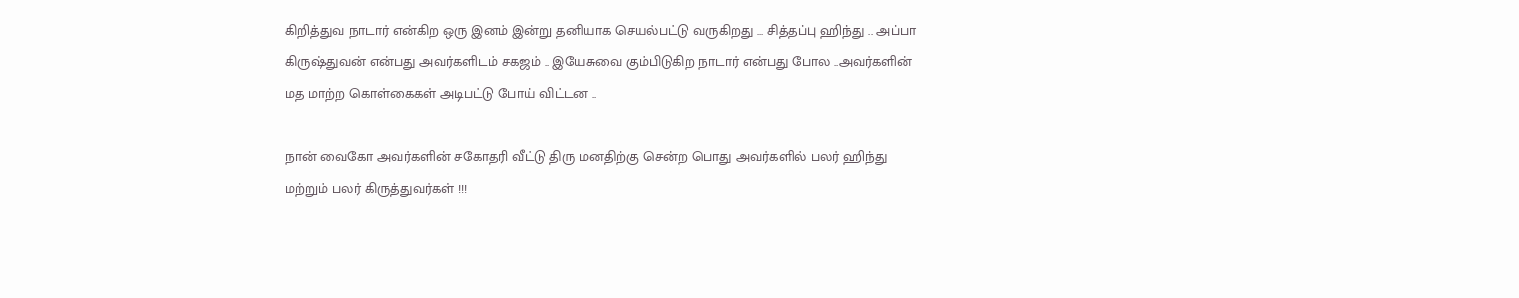கிறித்துவ நாடார் என்கிற ஒரு இனம் இன்று தனியாக செயல்பட்டு வருகிறது … சித்தப்பு ஹிந்து .. அப்பா கிருஷ்துவன் என்பது அவர்களிடம் சகஜம் .. இயேசுவை கும்பிடுகிற நாடார் என்பது போல ..அவர்களின் மத மாற்ற கொள்கைகள் அடிபட்டு போய் விட்டன ..

நான் வைகோ அவர்களின் சகோதரி வீட்டு திரு மனதிற்கு சென்ற பொது அவர்களில் பலர் ஹிந்து மற்றும் பலர் கிருத்துவர்கள் !!!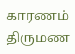காரணம் திருமண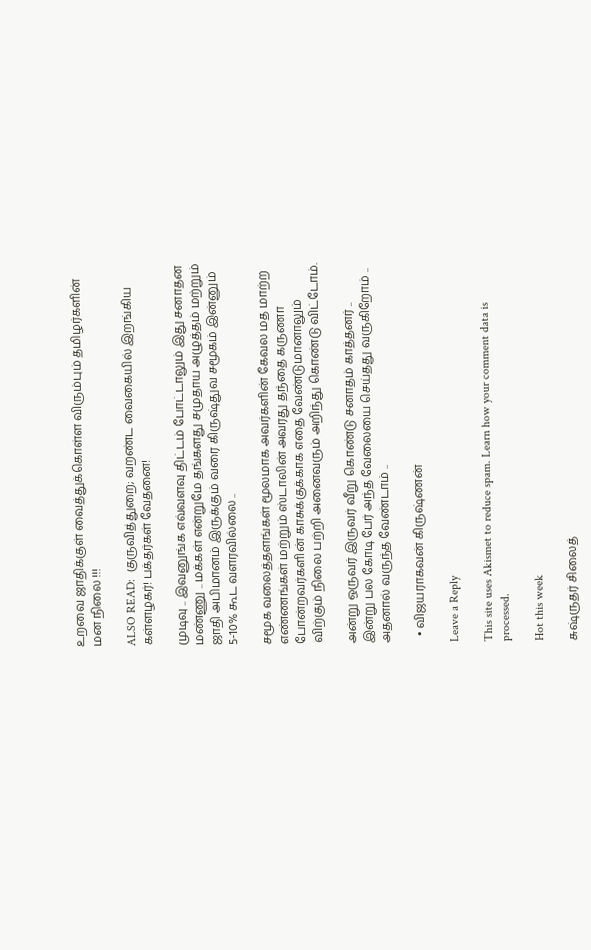உறவை ஜாதிக்குள் வைத்துக்கொள்ள விரும்பும் தமிழர்களின் மன நிலை !!!

ALSO READ:  குருவித்துறை; வறண்ட வைகையில் இறங்கிய கள்ளழகர்! பக்தர்கள் வேதனை!

முடிவு .. இவனுங்க எவ்வளவு திட்டம் போட்டாலும் இது சனாதன மண்ணு .. மக்கள் என்றுமே தங்களது சமுதாய அழுத்தம் மற்றும் ஜாதி அபிமானம் இருக்கும் வரை கிருஷ்துவ சமூகம் இன்னும் 5-10% கூட வளரவில்லை ..

சமூக வலைத்தளங்கள் மூலமாக அவர்களின் கேவல மத மாற்ற எண்ணங்கள் மற்றும் ஸ்டாலின் அவரது தந்தை கருணா போன்றவர்களின் காசுக்குக்காக எதை வேண்டுமானாலும் விற்கும் நிலை பற்றி அனைவரும் அறிந்து கொண்டு விட்டோம்.

அன்று ஒருவர் இருவர் வீறு கொண்டு சனாதம் காத்தனர் .. இன்று பல கோடி பேர் அந்த வேலையை செய்தது வருகிறோம் .. அதனால் வருந்த வேண்டாம் ..

  • விஜயராகவன் கிருஷ்ணன்

Leave a Reply

This site uses Akismet to reduce spam. Learn how your comment data is processed.

Hot this week

சுஷ்ருதர் சிலைத்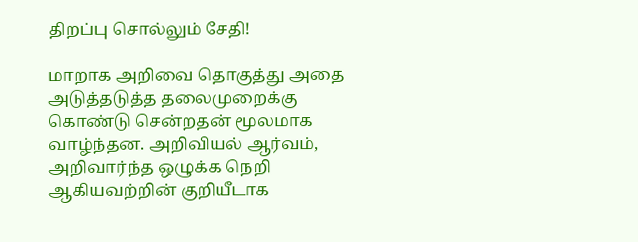திறப்பு சொல்லும் சேதி!

மாறாக அறிவை தொகுத்து அதை அடுத்தடுத்த தலைமுறைக்கு கொண்டு சென்றதன் மூலமாக வாழ்ந்தன. அறிவியல் ஆர்வம், அறிவார்ந்த ஒழுக்க நெறி ஆகியவற்றின் குறியீடாக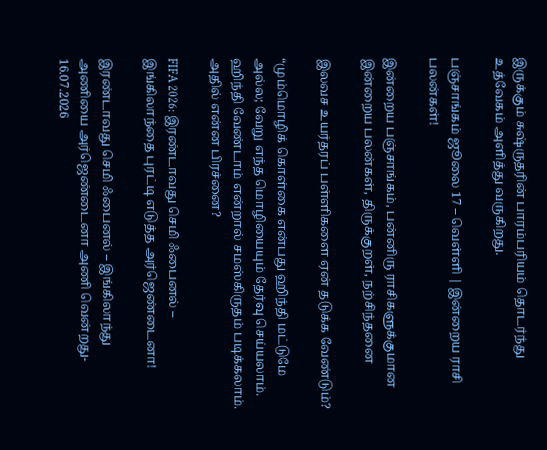இருக்கும் சுஷ்ருதரின் பாரம்பரியம் தொடர்ந்து உத்வேகம் அளித்து வருகிறது.

பஞ்சாங்கம் ஜூலை 17 – வெள்ளி | இன்றைய ராசி பலன்கள்!

இன்றைய பஞ்சாங்கம், பன்னிரு ராசிகளுக்குமான இன்றைய பலன்கள், திருக்குறள், நற்சிந்தனை

இலவச உயர்தரப் பள்ளிகளை ஏன் தடுக்க வேண்டும்?

“மும்மொழிக் கொள்கை என்பது ஹிந்தி மட்டுமே அல்ல; வேறு எந்த மொழியையும் தேர்வு செய்யலாம். ஹிந்தி வேண்டாம் என்றால் சமஸ்கிருதம் படிக்கலாம். அதில் என்ன பிரச்னை?

FIFA 2026: இரண்டாவது செமி ஃபைனல் – இங்கிலாந்தை புரட்டி எடுத்த அர்ஜெண்டைனா!

இரண்டாவது செமி ஃபைனல் – இங்கிலாந்து அணியை அர்ஜெண்டைனா அணி வென்றது- 16.07.2026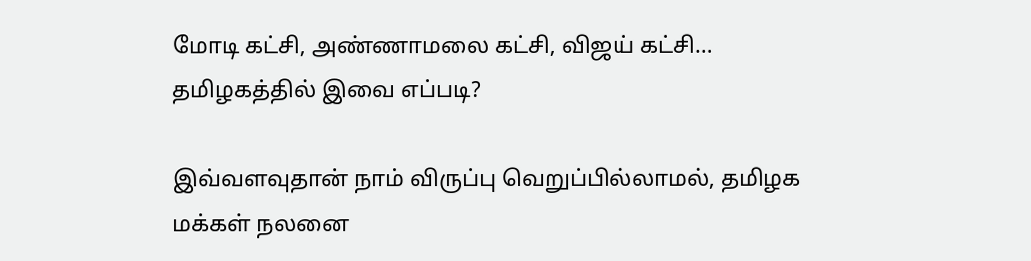மோடி கட்சி, அண்ணாமலை கட்சி, விஜய் கட்சி… தமிழகத்தில் இவை எப்படி?

இவ்வளவுதான் நாம் விருப்பு வெறுப்பில்லாமல், தமிழக மக்கள் நலனை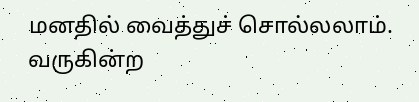மனதில் வைத்துச் சொல்லலாம். வருகின்ற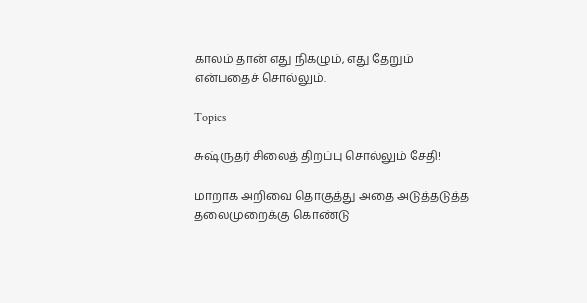காலம் தான் எது நிகழும், எது தேறும் என்பதைச் சொல்லும்.

Topics

சுஷ்ருதர் சிலைத் திறப்பு சொல்லும் சேதி!

மாறாக அறிவை தொகுத்து அதை அடுத்தடுத்த தலைமுறைக்கு கொண்டு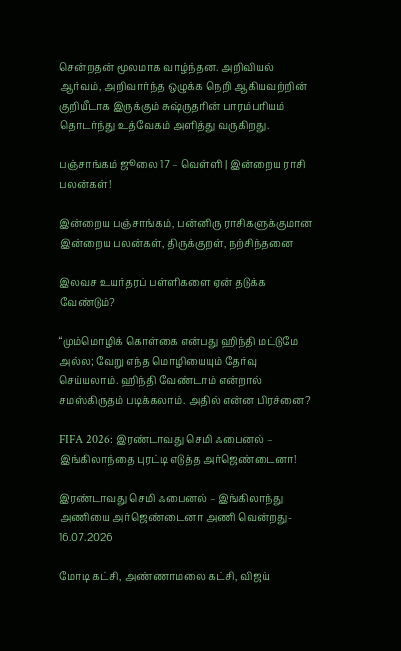சென்றதன் மூலமாக வாழ்ந்தன. அறிவியல் ஆர்வம், அறிவார்ந்த ஒழுக்க நெறி ஆகியவற்றின் குறியீடாக இருக்கும் சுஷ்ருதரின் பாரம்பரியம் தொடர்ந்து உத்வேகம் அளித்து வருகிறது.

பஞ்சாங்கம் ஜூலை 17 – வெள்ளி | இன்றைய ராசி பலன்கள்!

இன்றைய பஞ்சாங்கம், பன்னிரு ராசிகளுக்குமான இன்றைய பலன்கள், திருக்குறள், நற்சிந்தனை

இலவச உயர்தரப் பள்ளிகளை ஏன் தடுக்க வேண்டும்?

“மும்மொழிக் கொள்கை என்பது ஹிந்தி மட்டுமே அல்ல; வேறு எந்த மொழியையும் தேர்வு செய்யலாம். ஹிந்தி வேண்டாம் என்றால் சமஸ்கிருதம் படிக்கலாம். அதில் என்ன பிரச்னை?

FIFA 2026: இரண்டாவது செமி ஃபைனல் – இங்கிலாந்தை புரட்டி எடுத்த அர்ஜெண்டைனா!

இரண்டாவது செமி ஃபைனல் – இங்கிலாந்து அணியை அர்ஜெண்டைனா அணி வென்றது- 16.07.2026

மோடி கட்சி, அண்ணாமலை கட்சி, விஜய்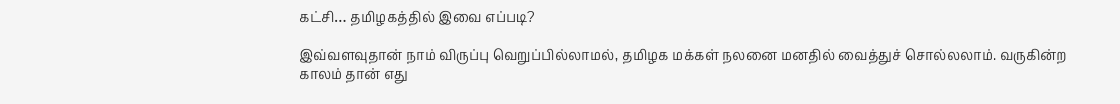கட்சி… தமிழகத்தில் இவை எப்படி?

இவ்வளவுதான் நாம் விருப்பு வெறுப்பில்லாமல், தமிழக மக்கள் நலனை மனதில் வைத்துச் சொல்லலாம். வருகின்ற காலம் தான் எது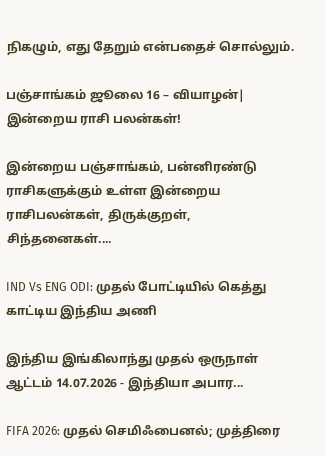நிகழும், எது தேறும் என்பதைச் சொல்லும்.

பஞ்சாங்கம் ஜூலை 16 – வியாழன்| இன்றைய ராசி பலன்கள்!

இன்றைய பஞ்சாங்கம், பன்னிரண்டு ராசிகளுக்கும் உள்ள இன்றைய ராசிபலன்கள், திருக்குறள், சிந்தனைகள்....

IND Vs ENG ODI: முதல் போட்டியில் கெத்து காட்டிய இந்திய அணி

இந்திய இங்கிலாந்து முதல் ஒருநாள் ஆட்டம் 14.07.2026 - இந்தியா அபார...

FIFA 2026: முதல் செமிஃபைனல்; முத்திரை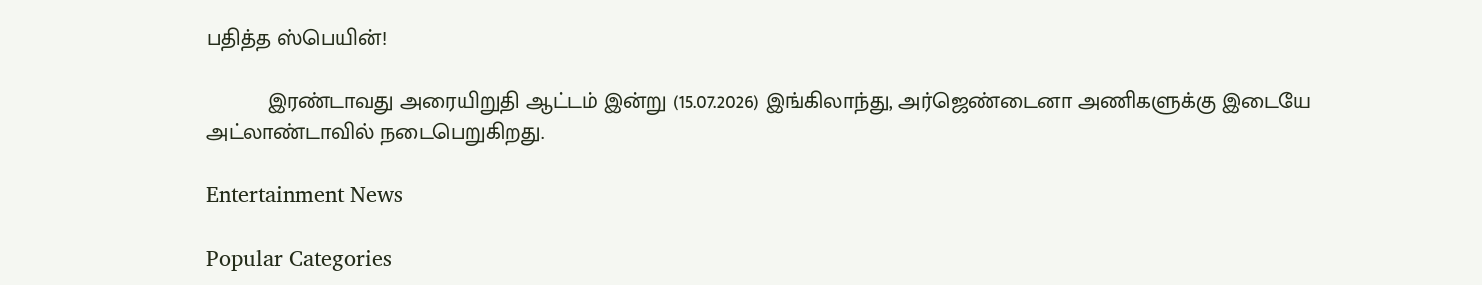பதித்த ஸ்பெயின்!

          இரண்டாவது அரையிறுதி ஆட்டம் இன்று (15.07.2026) இங்கிலாந்து, அர்ஜெண்டைனா அணிகளுக்கு இடையே அட்லாண்டாவில் நடைபெறுகிறது.

Entertainment News

Popular Categories